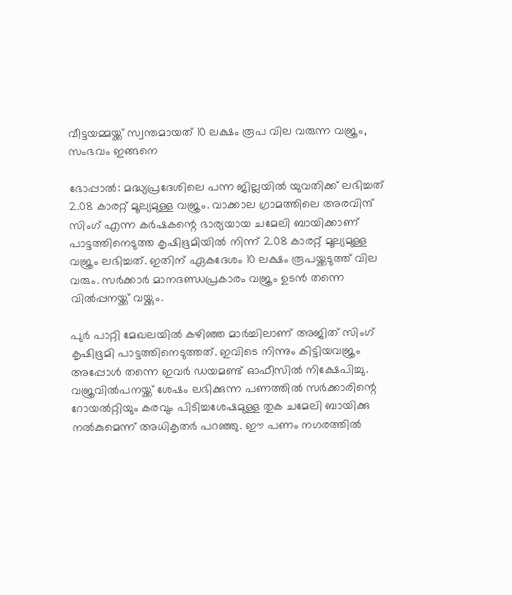വീട്ടയമ്മയ്ക്ക് സ്വന്തമായത് 10 ലക്ഷം രൂപ വില വരുന്ന വജ്രം, സംഭവം ഇങ്ങനെ

ഭോപ്പാൽ: മദ്ധ്യപ്രദേശിലെ പന്ന ജില്ലയിൽ യുവതിക്ക് ലഭിച്ചത് 2.08 കാരറ്റ് മൂല്യമുള്ള വജ്രം. വാക്കാല ഗ്രാമത്തിലെ അരവിന്ദ് സിംഗ് എന്ന കർഷകന്റെ ഭാര്യയായ ചമേലി ബായിക്കാണ് പാട്ടത്തിനെടുത്ത കൃഷിഭൂമിയിൽ നിന്ന് 2.08 കാരറ്റ് മൂല്യമുള്ള വജ്രം ലഭിച്ചത്. ഇതിന് ഏകദേശം 10 ലക്ഷം രൂപയ്ക്കടുത്ത് വില വരും. സർക്കാർ മാനദണ്ഡപ്രകാരം വജ്രം ഉടൻ തന്നെ വിൽപ്പനയ്ക്ക് വയ്ക്കും.

പുർ പാറ്റി മേഖലയിൽ കഴിഞ്ഞ മാർച്ചിലാണ് അജിത് സിംഗ് കൃഷിഭൂമി പാട്ടത്തിനെടുത്തത്. ഇവിടെ നിന്നും കിട്ടിയവജ്രം അപ്പോൾ തന്നെ ഇവർ ഡയമണ്ട് ഓഫീസിൽ നിക്ഷേപിച്ചു. വജ്രവിൽപനയ്ക്ക് ശേഷം ലഭിക്കുന്ന പണത്തിൽ സർക്കാരിന്റെ റോയൽറ്റിയും കരവും പിടിച്ചശേഷമുള്ള തുക ചമേലി ബായിക്കു നൽകുമെന്ന് അധികൃതർ പറഞ്ഞു. ഈ പണം നഗരത്തിൽ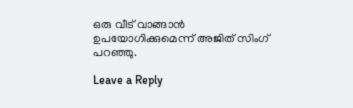ഒരു വീട് വാങ്ങാൻ ഉപയോഗിക്കുമെന്ന് അജിത് സിംഗ് പറഞ്ഞു.

Leave a Reply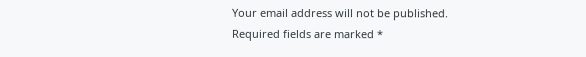Your email address will not be published. Required fields are marked *